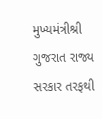મુખ્યમંત્રીશ્રી ગુજરાત રાજ્ય સરકાર તરફથી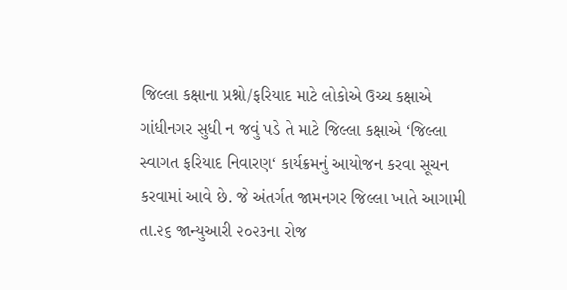જિલ્લા કક્ષાના પ્રશ્નો/ફરિયાદ માટે લોકોએ ઉચ્ચ કક્ષાએ ગાંધીનગર સુધી ન જવું પડે તે માટે જિલ્લા કક્ષાએ ‘જિલ્લા સ્વાગત ફરિયાદ નિવારણ‘ કાર્યક્રમનું આયોજન કરવા સૂચન કરવામાં આવે છે. જે અંતર્ગત જામનગર જિલ્લા ખાતે આગામી તા.૨૬ જાન્યુઆરી ૨૦૨૩ના રોજ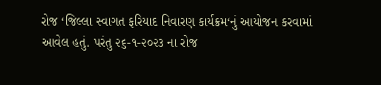રોજ ‘જિલ્લા સ્વાગત ફરિયાદ નિવારણ કાર્યક્રમ‘નું આયોજન કરવામાં આવેલ હતું. પરંતુ ૨૬-૧-૨૦૨૩ ના રોજ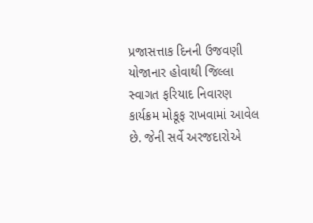પ્રજાસત્તાક દિનની ઉજવણી યોજાનાર હોવાથી જિલ્લા સ્વાગત ફરિયાદ નિવારણ કાર્યક્રમ મોકૂફ રાખવામાં આવેલ છે. જેની સર્વે અરજદારોએ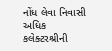નોંધ લેવા નિવાસી અધિક કલેક્ટરશ્રીની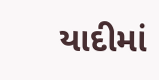યાદીમાં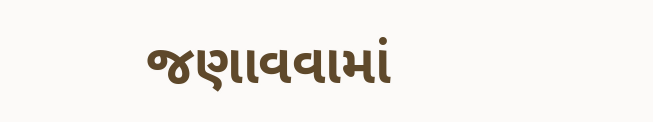જણાવવામાં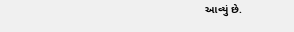આવ્યું છે.